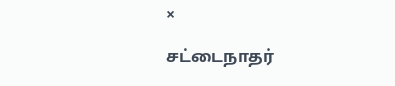×

சட்டைநாதர்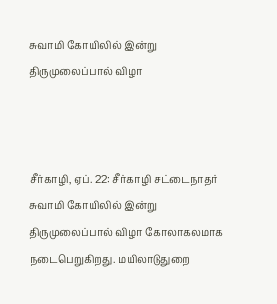சுவாமி கோயிலில் இன்று திருமுலைப்பால் விழா



சீர்காழி, ஏப். 22: சீர்காழி சட்டைநாதர் சுவாமி கோயிலில் இன்று திருமுலைப்பால் விழா கோலாகலமாக நடைபெறுகிறது. மயிலாடுதுறை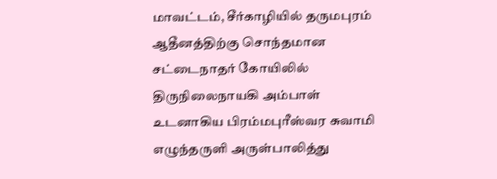மாவட்டம், சீர்காழியில் தருமபுரம் ஆதீனத்திற்கு சொந்தமான சட்டைநாதர் கோயிலில் திருநிலைநாயகி அம்பாள் உடனாகிய பிரம்மபுரீஸ்வர சுவாமி எழுந்தருளி அருள்பாலித்து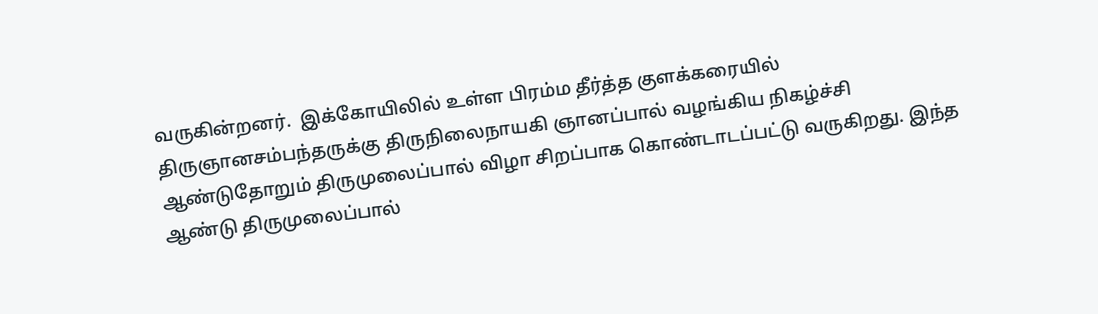வருகின்றனர்.  இக்கோயிலில் உள்ள பிரம்ம தீர்த்த குளக்கரையில் திருஞானசம்பந்தருக்கு திருநிலைநாயகி ஞானப்பால் வழங்கிய நிகழ்ச்சி ஆண்டுதோறும் திருமுலைப்பால் விழா சிறப்பாக கொண்டாடப்பட்டு வருகிறது. இந்த ஆண்டு திருமுலைப்பால்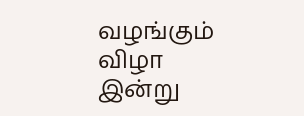வழங்கும் விழா இன்று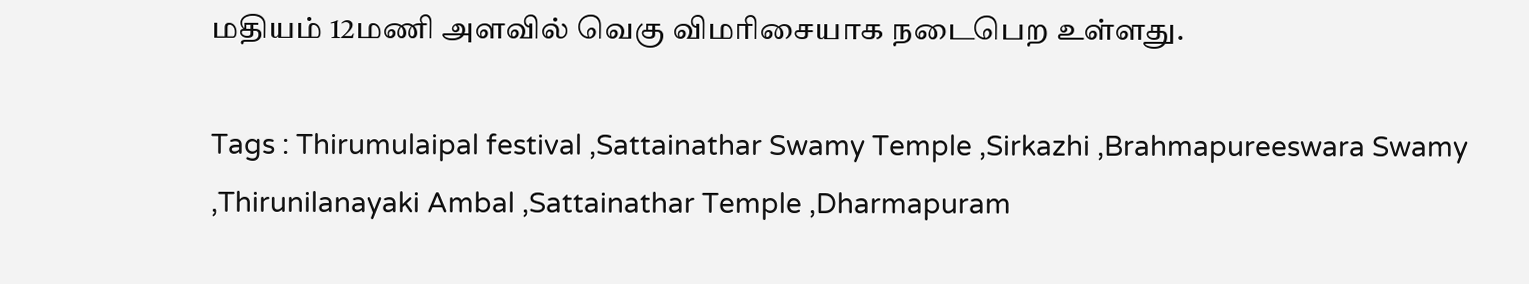மதியம் 12மணி அளவில் வெகு விமரிசையாக நடைபெற உள்ளது.

Tags : Thirumulaipal festival ,Sattainathar Swamy Temple ,Sirkazhi ,Brahmapureeswara Swamy ,Thirunilanayaki Ambal ,Sattainathar Temple ,Dharmapuram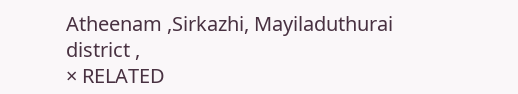Atheenam ,Sirkazhi, Mayiladuthurai district ,
× RELATED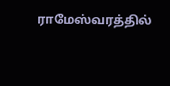ராமேஸ்வரத்தில்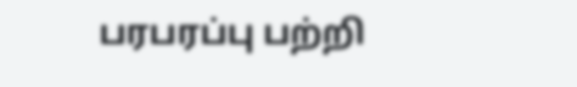பரபரப்பு பற்றி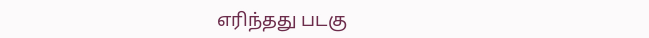எரிந்தது படகு